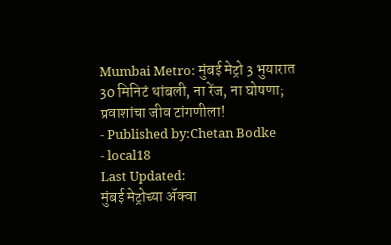Mumbai Metro: मुंबई मेट्रो 3 भुयारात 30 मिनिटं थांबली, ना रेंज, ना घोषणा; प्रवाशांचा जीव टांगणीला!
- Published by:Chetan Bodke
- local18
Last Updated:
मुंबई मेट्रोच्या ॲक्वा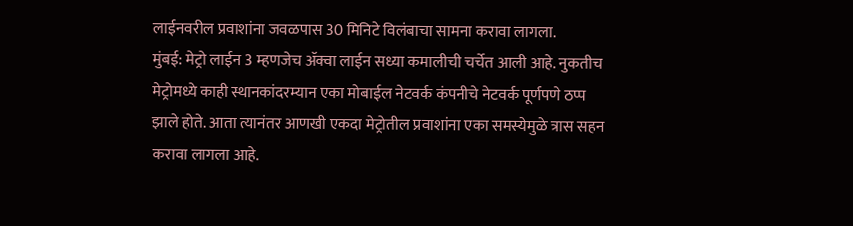लाईनवरील प्रवाशांना जवळपास 30 मिनिटे विलंबाचा सामना करावा लागला.
मुंबई: मेट्रो लाईन 3 म्हणजेच ॲक्वा लाईन सध्या कमालीची चर्चेत आली आहे. नुकतीच मेट्रोमध्ये काही स्थानकांदरम्यान एका मोबाईल नेटवर्क कंपनीचे नेटवर्क पूर्णपणे ठप्प झाले होते. आता त्यानंतर आणखी एकदा मेट्रोतील प्रवाशांना एका समस्येमुळे त्रास सहन करावा लागला आहे.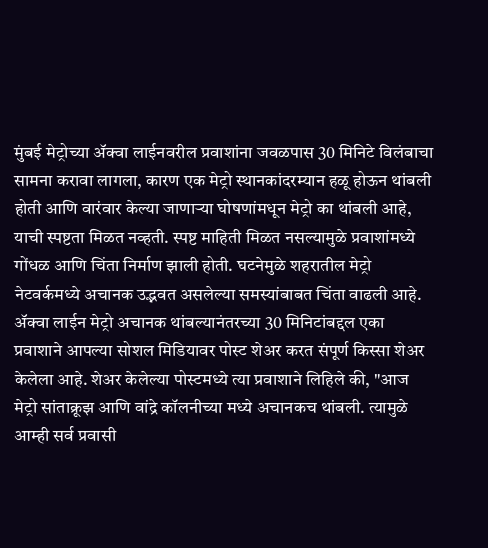मुंबई मेट्रोच्या ॲक्वा लाईनवरील प्रवाशांना जवळपास 30 मिनिटे विलंबाचा सामना करावा लागला, कारण एक मेट्रो स्थानकांदरम्यान हळू होऊन थांबली होती आणि वारंवार केल्या जाणाऱ्या घोषणांमधून मेट्रो का थांबली आहे, याची स्पष्टता मिळत नव्हती. स्पष्ट माहिती मिळत नसल्यामुळे प्रवाशांमध्ये गोंधळ आणि चिंता निर्माण झाली होती. घटनेमुळे शहरातील मेट्रो नेटवर्कमध्ये अचानक उद्भवत असलेल्या समस्यांबाबत चिंता वाढली आहे.
ॲक्वा लाईन मेट्रो अचानक थांबल्यानंतरच्या 30 मिनिटांबद्दल एका प्रवाशाने आपल्या सोशल मिडियावर पोस्ट शेअर करत संपूर्ण किस्सा शेअर केलेला आहे. शेअर केलेल्या पोस्टमध्ये त्या प्रवाशाने लिहिले की, "आज मेट्रो सांताक्रूझ आणि वांद्रे कॉलनीच्या मध्ये अचानकच थांबली. त्यामुळे आम्ही सर्व प्रवासी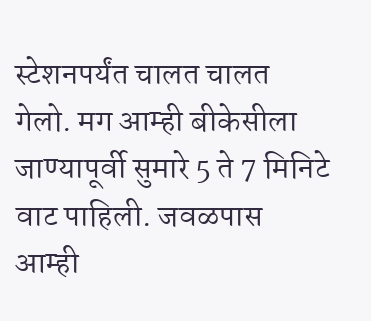स्टेशनपर्यंत चालत चालत गेलो. मग आम्ही बीकेसीला जाण्यापूर्वी सुमारे 5 ते 7 मिनिटे वाट पाहिली. जवळपास आम्ही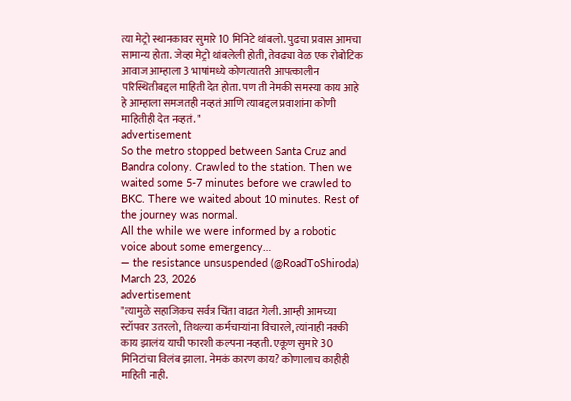त्या मेट्रो स्थानकावर सुमारे 10 मिनिटे थांबलो. पुढचा प्रवास आमचा सामान्य होता. जेव्हा मेट्रो थांबलेली होती, तेवढ्या वेळ एक रोबोटिक आवाज आम्हाला 3 भाषांमध्ये कोणत्यातरी आपत्कालीन परिस्थितीबद्दल माहिती देत होता. पण ती नेमकी समस्या काय आहे हे आम्हाला समजतही नव्हतं आणि त्याबद्दल प्रवाशांना कोणी माहितीही देत नव्हतं. "
advertisement
So the metro stopped between Santa Cruz and Bandra colony. Crawled to the station. Then we waited some 5-7 minutes before we crawled to BKC. There we waited about 10 minutes. Rest of the journey was normal.
All the while we were informed by a robotic voice about some emergency…
— the resistance unsuspended (@RoadToShiroda) March 23, 2026
advertisement
"त्यामुळे सहाजिकच सर्वत्र चिंता वाढत गेली. आम्ही आमच्या स्टॉपवर उतरलो, तिथल्या कर्मचाऱ्यांना विचारले, त्यांनाही नक्की काय झालंय याची फारशी कल्पना नव्हती. एकूण सुमारे 30 मिनिटांचा विलंब झाला. नेमकं कारण काय? कोणालाच काहीही माहिती नाही.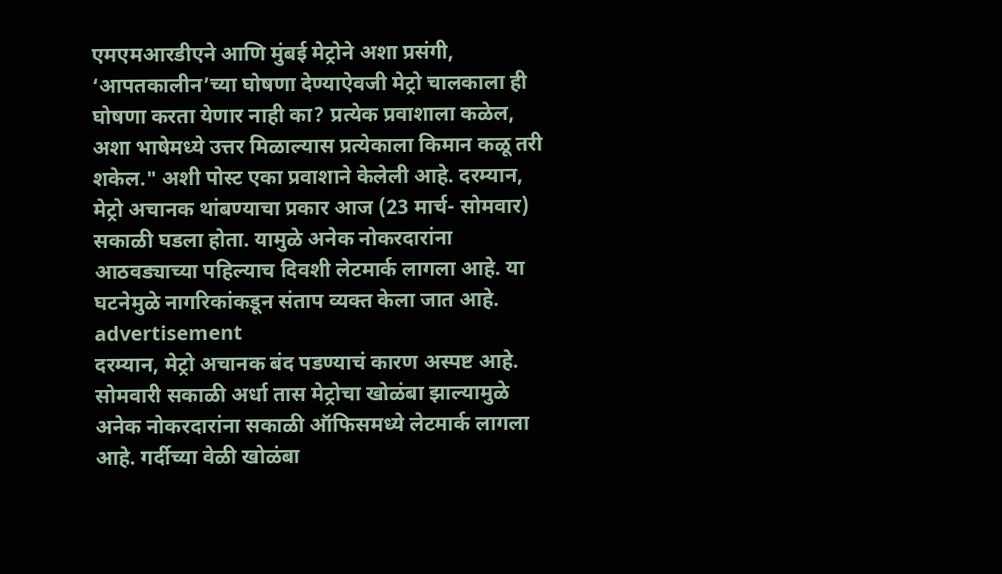एमएमआरडीएने आणि मुंबई मेट्रोने अशा प्रसंगी, ‘आपतकालीन’च्या घोषणा देण्याऐवजी मेट्रो चालकाला ही घोषणा करता येणार नाही का? प्रत्येक प्रवाशाला कळेल, अशा भाषेमध्ये उत्तर मिळाल्यास प्रत्येकाला किमान कळू तरी शकेल." अशी पोस्ट एका प्रवाशाने केलेली आहे. दरम्यान, मेट्रो अचानक थांबण्याचा प्रकार आज (23 मार्च- सोमवार) सकाळी घडला होता. यामुळे अनेक नोकरदारांना आठवड्याच्या पहिल्याच दिवशी लेटमार्क लागला आहे. या घटनेमुळे नागरिकांकडून संताप व्यक्त केला जात आहे.
advertisement
दरम्यान, मेट्रो अचानक बंद पडण्याचं कारण अस्पष्ट आहे. सोमवारी सकाळी अर्धा तास मेट्रोचा खोळंबा झाल्यामुळे अनेक नोकरदारांना सकाळी ऑफिसमध्ये लेटमार्क लागला आहे. गर्दीच्या वेळी खोळंबा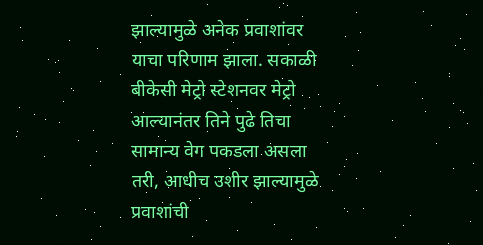झाल्यामुळे अनेक प्रवाशांवर याचा परिणाम झाला. सकाळी बीकेसी मेट्रो स्टेशनवर मेट्रो आल्यानंतर तिने पुढे तिचा सामान्य वेग पकडला असला तरी, आधीच उशीर झाल्यामुळे प्रवाशांची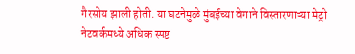गैरसोय झाली होती. या घटनेमुळे मुंबईच्या वेगाने विस्तारणाऱ्या मेट्रो नेटवर्कमध्ये अधिक स्पष्ट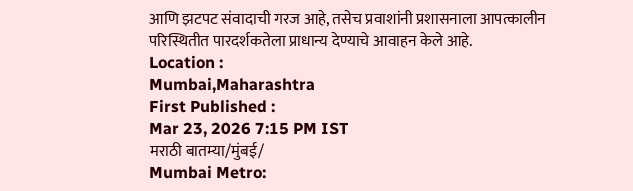आणि झटपट संवादाची गरज आहे, तसेच प्रवाशांनी प्रशासनाला आपत्कालीन परिस्थितीत पारदर्शकतेला प्राधान्य देण्याचे आवाहन केले आहे.
Location :
Mumbai,Maharashtra
First Published :
Mar 23, 2026 7:15 PM IST
मराठी बातम्या/मुंबई/
Mumbai Metro: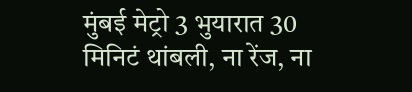मुंबई मेट्रो 3 भुयारात 30 मिनिटं थांबली, ना रेंज, ना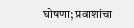घोषणा; प्रवाशांचा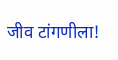जीव टांगणीला!